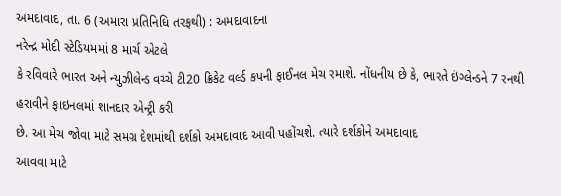અમદાવાદ, તા. 6 (અમારા પ્રતિનિધિ તરફથી) : અમદાવાદના
નરેન્દ્ર મોદી સ્ટેડિયમમાં 8 માર્ચ એટલે
કે રવિવારે ભારત અને ન્યુઝીલેન્ડ વચ્ચે ટી20 ક્રિકેટ વર્લ્ડ કપની ફાઈનલ મેચ રમાશે. નોંધનીય છે કે, ભારતે ઇંગ્લેન્ડને 7 રનથી હરાવીને ફાઇનલમાં શાનદાર એન્ટ્રી કરી
છે. આ મેચ જોવા માટે સમગ્ર દેશમાંથી દર્શકો અમદાવાદ આવી પહોંચશે. ત્યારે દર્શકોને અમદાવાદ
આવવા માટે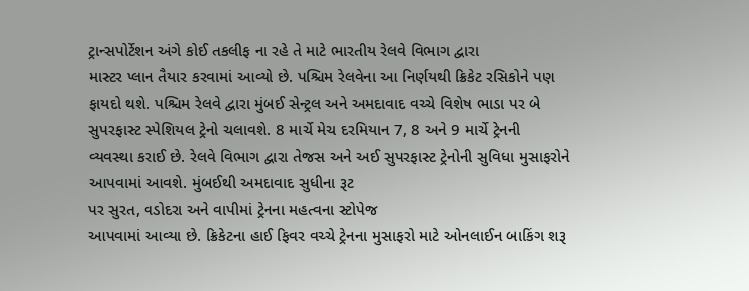ટ્રાન્સપોર્ટેશન અંગે કોઈ તકલીફ ના રહે તે માટે ભારતીય રેલવે વિભાગ દ્વારા
માસ્ટર પ્લાન તૈયાર કરવામાં આવ્યો છે. પશ્ચિમ રેલવેના આ નિર્ણયથી ક્રિકેટ રસિકોને પણ
ફાયદો થશે. પશ્ચિમ રેલવે દ્વારા મુંબઈ સેન્ટ્રલ અને અમદાવાદ વચ્ચે વિશેષ ભાડા પર બે
સુપરફાસ્ટ સ્પેશિયલ ટ્રેનો ચલાવશે. 8 માર્ચે મેચ દરમિયાન 7, 8 અને 9 માર્ચે ટ્રેનની
વ્યવસ્થા કરાઈ છે. રેલવે વિભાગ દ્વારા તેજસ અને અઈ સુપરફાસ્ટ ટ્રેનોની સુવિધા મુસાફરોને
આપવામાં આવશે. મુંબઈથી અમદાવાદ સુધીના રૂટ
પર સુરત, વડોદરા અને વાપીમાં ટ્રેનના મહત્વના સ્ટોપેજ
આપવામાં આવ્યા છે. ક્રિકેટના હાઈ ફિવર વચ્ચે ટ્રેનના મુસાફરો માટે ઓનલાઈન બાકિંગ શરૂ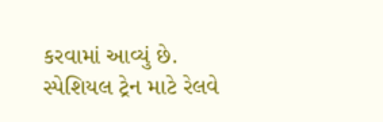કરવામાં આવ્યું છે. સ્પેશિયલ ટ્રેન માટે રેલવે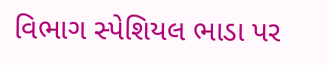વિભાગ સ્પેશિયલ ભાડા પર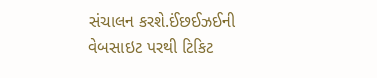સંચાલન કરશે.ઈંછઈઝઈની
વેબસાઇટ પરથી ટિકિટ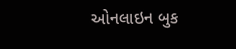ઓનલાઇન બુક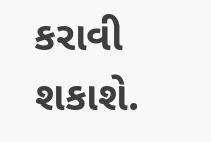કરાવી શકાશે.